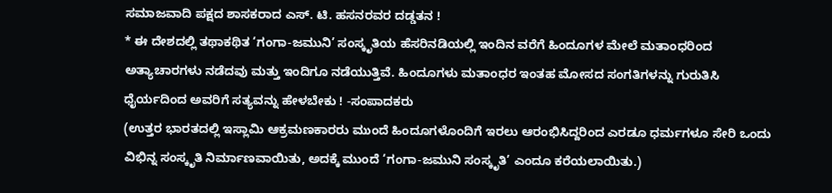ಸಮಾಜವಾದಿ ಪಕ್ಷದ ಶಾಸಕರಾದ ಎಸ್. ಟಿ. ಹಸನರವರ ದಡ್ಡತನ !
* ಈ ದೇಶದಲ್ಲಿ ತಥಾಕಥಿತ ‘ಗಂಗಾ-ಜಮುನಿ’ ಸಂಸ್ಕೃತಿಯ ಹೆಸರಿನಡಿಯಲ್ಲಿ ಇಂದಿನ ವರೆಗೆ ಹಿಂದೂಗಳ ಮೇಲೆ ಮತಾಂಧರಿಂದ ಅತ್ಯಾಚಾರಗಳು ನಡೆದವು ಮತ್ತು ಇಂದಿಗೂ ನಡೆಯುತ್ತಿವೆ. ಹಿಂದೂಗಳು ಮತಾಂಧರ ಇಂತಹ ಮೋಸದ ಸಂಗತಿಗಳನ್ನು ಗುರುತಿಸಿ ಧೈರ್ಯದಿಂದ ಅವರಿಗೆ ಸತ್ಯವನ್ನು ಹೇಳಬೇಕು ! -ಸಂಪಾದಕರು
(ಉತ್ತರ ಭಾರತದಲ್ಲಿ ಇಸ್ಲಾಮಿ ಆಕ್ರಮಣಕಾರರು ಮುಂದೆ ಹಿಂದೂಗಳೊಂದಿಗೆ ಇರಲು ಆರಂಭಿಸಿದ್ದರಿಂದ ಎರಡೂ ಧರ್ಮಗಳೂ ಸೇರಿ ಒಂದು ವಿಭಿನ್ನ ಸಂಸ್ಕೃತಿ ನಿರ್ಮಾಣವಾಯಿತು, ಅದಕ್ಕೆ ಮುಂದೆ ‘ಗಂಗಾ-ಜಮುನಿ ಸಂಸ್ಕೃತಿ’ ಎಂದೂ ಕರೆಯಲಾಯಿತು.)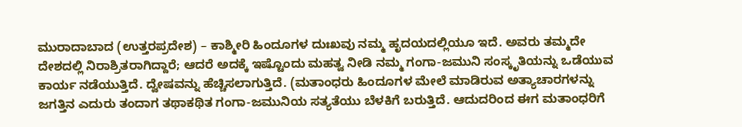ಮುರಾದಾಬಾದ (ಉತ್ತರಪ್ರದೇಶ) – ಕಾಶ್ಮೀರಿ ಹಿಂದೂಗಳ ದುಃಖವು ನಮ್ಮ ಹೃದಯದಲ್ಲಿಯೂ ಇದೆ. ಅವರು ತಮ್ಮದೇ ದೇಶದಲ್ಲಿ ನಿರಾಶ್ರಿತರಾಗಿದ್ದಾರೆ; ಆದರೆ ಅದಕ್ಕೆ ಇಷ್ಟೊಂದು ಮಹತ್ವ ನೀಡಿ ನಮ್ಮ ಗಂಗಾ-ಜಮುನಿ ಸಂಸ್ಕೃತಿಯನ್ನು ಒಡೆಯುವ ಕಾರ್ಯ ನಡೆಯುತ್ತಿದೆ. ದ್ವೇಷವನ್ನು ಹೆಚ್ಚಿಸಲಾಗುತ್ತಿದೆ. (ಮತಾಂಧರು ಹಿಂದೂಗಳ ಮೇಲೆ ಮಾಡಿರುವ ಅತ್ಯಾಚಾರಗಳನ್ನು ಜಗತ್ತಿನ ಎದುರು ತಂದಾಗ ತಥಾಕಥಿತ ಗಂಗಾ-ಜಮುನಿಯ ಸತ್ಯತೆಯು ಬೆಳಕಿಗೆ ಬರುತ್ತಿದೆ. ಆದುದರಿಂದ ಈಗ ಮತಾಂಧರಿಗೆ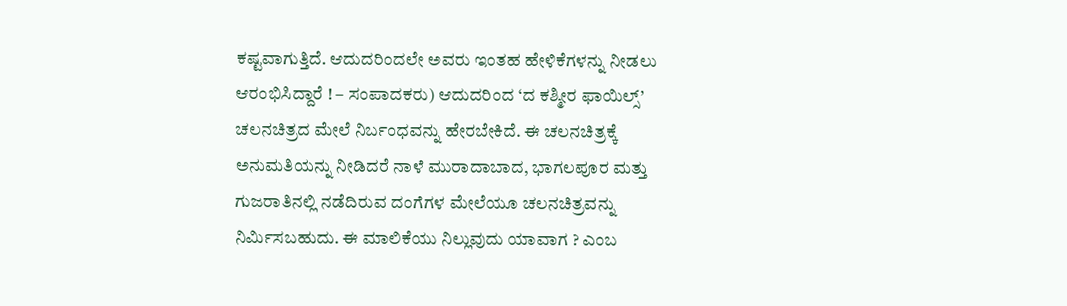ಕಷ್ಟವಾಗುತ್ತಿದೆ. ಆದುದರಿಂದಲೇ ಅವರು ಇಂತಹ ಹೇಳಿಕೆಗಳನ್ನು ನೀಡಲು ಆರಂಭಿಸಿದ್ದಾರೆ ! – ಸಂಪಾದಕರು) ಆದುದರಿಂದ ‘ದ ಕಶ್ಮೀರ ಫಾಯಿಲ್ಸ್’ ಚಲನಚಿತ್ರದ ಮೇಲೆ ನಿರ್ಬಂಧವನ್ನು ಹೇರಬೇಕಿದೆ. ಈ ಚಲನಚಿತ್ರಕ್ಕೆ ಅನುಮತಿಯನ್ನು ನೀಡಿದರೆ ನಾಳೆ ಮುರಾದಾಬಾದ, ಭಾಗಲಪೂರ ಮತ್ತು ಗುಜರಾತಿನಲ್ಲಿ ನಡೆದಿರುವ ದಂಗೆಗಳ ಮೇಲೆಯೂ ಚಲನಚಿತ್ರವನ್ನು ನಿರ್ಮಿಸಬಹುದು. ಈ ಮಾಲಿಕೆಯು ನಿಲ್ಲುವುದು ಯಾವಾಗ ? ಎಂಬ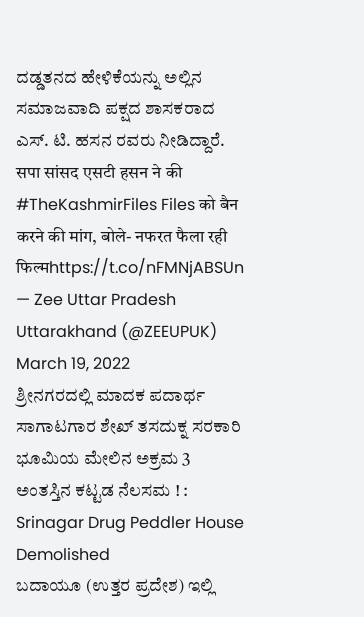ದಡ್ಡತನದ ಹೇಳಿಕೆಯನ್ನು ಅಲ್ಲಿನ ಸಮಾಜವಾದಿ ಪಕ್ಷದ ಶಾಸಕರಾದ ಎಸ್. ಟಿ. ಹಸನ ರವರು ನೀಡಿದ್ದಾರೆ.
सपा सांसद एसटी हसन ने की #TheKashmirFiles Files को बैन करने की मांग, बोले- नफरत फैला रही फिल्मhttps://t.co/nFMNjABSUn
— Zee Uttar Pradesh Uttarakhand (@ZEEUPUK) March 19, 2022
ಶ್ರೀನಗರದಲ್ಲಿ ಮಾದಕ ಪದಾರ್ಥ ಸಾಗಾಟಗಾರ ಶೇಖ್ ತಸದುಕ್ನ ಸರಕಾರಿ ಭೂಮಿಯ ಮೇಲಿನ ಅಕ್ರಮ 3 ಅಂತಸ್ತಿನ ಕಟ್ಟಡ ನೆಲಸಮ ! : Srinagar Drug Peddler House Demolished
ಬದಾಯೂ (ಉತ್ತರ ಪ್ರದೇಶ) ಇಲ್ಲಿ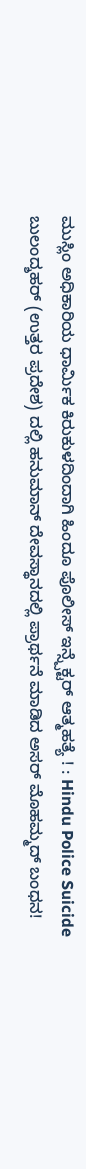ಮುಸ್ಲಿಂ ಅಧಿಕಾರಿಯ ಧಾರ್ಮಿಕ ಕಿರುಕುಳದಿಂದಾಗಿ ಹಿಂದೂ ಪೊಲೀಸ್ ಇನ್ಸ್ಪೆಕ್ಟರ್ ಆತ್ಮಹತ್ಯೆ ! : Hindu Police Suicide
ಬುಲಂದ್ಶಹರ್ (ಉತ್ತರ ಪ್ರದೇಶ) ದಲ್ಲಿ ಹನುಮಾನ್ ದೇವಸ್ಥಾನದಲ್ಲಿ ಪ್ರಾರ್ಥನೆ ಮಾಡಿದ ಅಸರ್ ಮೊಹಮ್ಮದ್ ಬಂಧನ!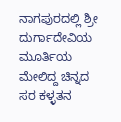ನಾಗಪುರದಲ್ಲಿ ಶ್ರೀ ದುರ್ಗಾದೇವಿಯ ಮೂರ್ತಿಯ ಮೇಲಿದ್ದ ಚಿನ್ನದ ಸರ ಕಳ್ಳತನ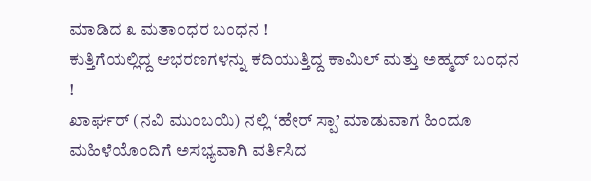ಮಾಡಿದ ೩ ಮತಾಂಧರ ಬಂಧನ !
ಕುತ್ತಿಗೆಯಲ್ಲಿದ್ದ ಆಭರಣಗಳನ್ನು ಕದಿಯುತ್ತಿದ್ದ ಕಾಮಿಲ್ ಮತ್ತು ಅಹ್ಮದ್ ಬಂಧನ !
ಖಾರ್ಘರ್ (ನವಿ ಮುಂಬಯಿ) ನಲ್ಲಿ ‘ಹೇರ್ ಸ್ಪಾ’ ಮಾಡುವಾಗ ಹಿಂದೂ ಮಹಿಳೆಯೊಂದಿಗೆ ಅಸಭ್ಯವಾಗಿ ವರ್ತಿಸಿದ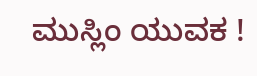ಮುಸ್ಲಿಂ ಯುವಕ !